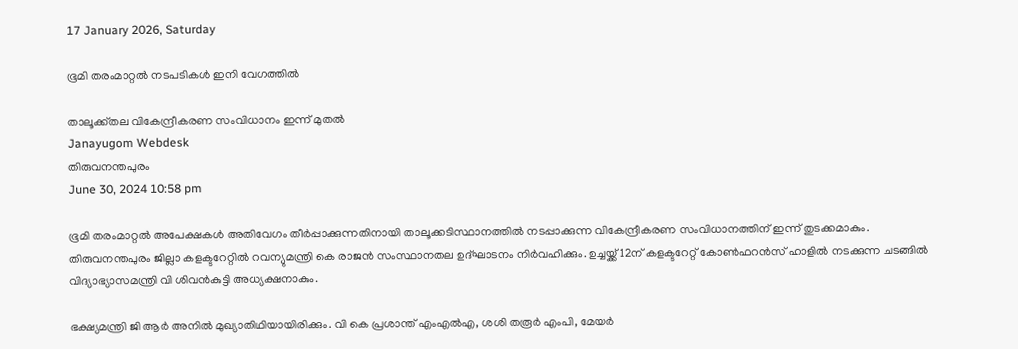17 January 2026, Saturday

ഭൂമി തരംമാറ്റൽ നടപടികൾ ഇനി വേഗത്തിൽ

താലൂക്ക്തല വികേന്ദ്രീകരണ സംവിധാനം ഇന്ന് മുതൽ
Janayugom Webdesk
തിരുവനന്തപുരം
June 30, 2024 10:58 pm

ഭൂമി തരംമാറ്റൽ അപേക്ഷകൾ അതിവേഗം തീർപ്പാക്കുന്നതിനായി താലൂക്കടിസ്ഥാനത്തിൽ നടപ്പാക്കുന്ന വികേന്ദ്രീകരണ സംവിധാനത്തിന് ഇന്ന് തുടക്കമാകും. തിരുവനന്തപുരം ജില്ലാ കളക്ടറേറ്റിൽ റവന്യുമന്ത്രി കെ രാജൻ സംസ്ഥാനതല ഉദ്ഘാടനം നിർവഹിക്കും. ഉച്ചയ്ക്ക് 12ന് കളക്ടറേറ്റ് കോൺഫറൻസ് ഹാളിൽ നടക്കുന്ന ചടങ്ങിൽ വിദ്യാഭ്യാസമന്ത്രി വി ശിവൻകുട്ടി അധ്യക്ഷനാകും.

ഭക്ഷ്യമന്ത്രി ജി ആർ അനിൽ മുഖ്യാതിഥിയായിരിക്കും. വി കെ പ്രശാന്ത് എംഎൽഎ, ശശി തരൂർ എംപി, മേയർ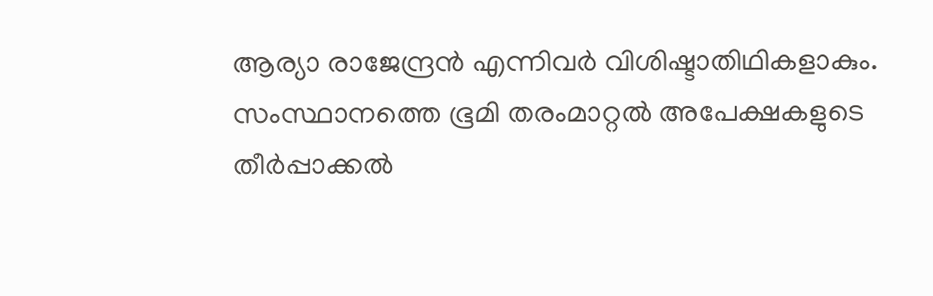ആര്യാ രാജേന്ദ്രൻ എന്നിവർ വിശിഷ്ടാതിഥികളാകും.
സംസ്ഥാനത്തെ ഭൂമി തരംമാറ്റൽ അപേക്ഷകളുടെ തീർപ്പാക്കൽ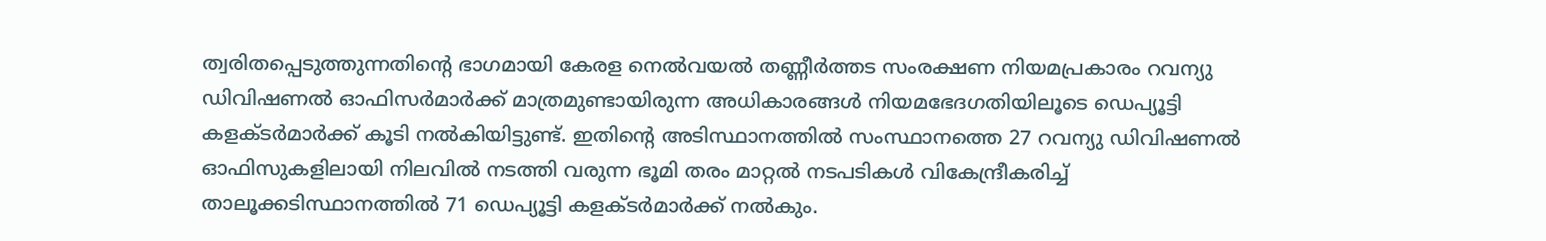ത്വരിതപ്പെടുത്തുന്നതിന്റെ ഭാഗമായി കേരള നെൽവയൽ തണ്ണീർത്തട സംരക്ഷണ നിയമപ്രകാരം റവന്യു ഡിവിഷണൽ ഓഫിസർമാർക്ക് മാത്രമുണ്ടായിരുന്ന അധികാരങ്ങൾ നിയമഭേദഗതിയിലൂടെ ഡെപ്യൂട്ടി കളക്ടർമാർക്ക് കൂടി നൽകിയിട്ടുണ്ട്. ഇതിന്റെ അടിസ്ഥാനത്തിൽ സംസ്ഥാനത്തെ 27 റവന്യു ഡിവിഷണൽ ഓഫിസുകളിലായി നിലവിൽ നടത്തി വരുന്ന ഭൂമി തരം മാറ്റൽ നടപടികൾ വികേന്ദ്രീകരിച്ച് താലൂക്കടിസ്ഥാനത്തിൽ 71 ഡെപ്യൂട്ടി കളക്ടർമാർക്ക് നൽകും.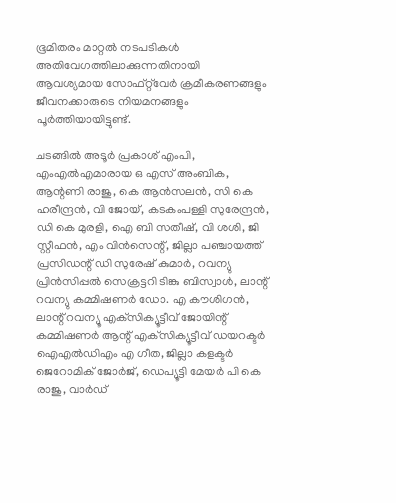ഭൂമിതരം മാറ്റൽ നടപടികൾ അതിവേഗത്തിലാക്കുന്നതിനായി ആവശ്യമായ സോഫ്റ്റ്‌വ‌േർ ക്രമീകരണങ്ങളും ജീവനക്കാരുടെ നിയമനങ്ങളും പൂർത്തിയായിട്ടുണ്ട്.

ചടങ്ങിൽ അടൂർ പ്രകാശ് എംപി, എംഎൽഎമാരായ ഒ എസ് അംബിക, ആന്റണി രാജു, കെ ആൻസലൻ, സി കെ ഹരീന്ദ്രൻ, വി ജോയ്, കടകംപള്ളി സുരേന്ദ്രൻ, ഡി കെ മുരളി, ഐ ബി സതീഷ്, വി ശശി, ജി സ്റ്റീഫൻ, എം വിൻസെന്റ്, ജില്ലാ പഞ്ചായത്ത് പ്രസിഡന്റ് ഡി സുരേഷ് കുമാർ, റവന്യു പ്രിൻസിപ്പൽ സെക്രട്ടറി ടിങ്കു ബിസ്വാൾ, ലാന്റ് റവന്യു കമ്മിഷണർ ഡോ. എ കൗശിഗൻ, ലാന്റ് റവന്യൂ എക്‌സിക്യൂട്ടീവ് ജോയിന്റ് കമ്മിഷണർ ആന്റ് എക്‌സിക്യൂട്ടീവ് ഡയറക്ടർ ഐഎൽഡിഎം എ ഗീത, ജില്ലാ കളക്ടർ ജെറോമിക് ജോർജ്, ഡെപ്യൂട്ടി മേയർ പി കെ രാജു, വാർഡ്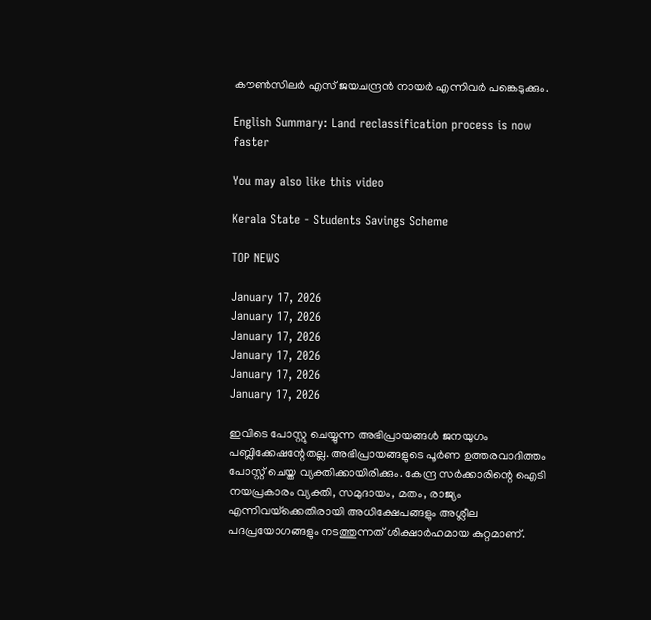കൗൺസിലർ എസ് ജയചന്ദ്രൻ നായർ എന്നിവര്‍ പങ്കെടുക്കും.

English Summary: Land reclassification process is now faster

You may also like this video

Kerala State - Students Savings Scheme

TOP NEWS

January 17, 2026
January 17, 2026
January 17, 2026
January 17, 2026
January 17, 2026
January 17, 2026

ഇവിടെ പോസ്റ്റു ചെയ്യുന്ന അഭിപ്രായങ്ങള്‍ ജനയുഗം പബ്ലിക്കേഷന്റേതല്ല. അഭിപ്രായങ്ങളുടെ പൂര്‍ണ ഉത്തരവാദിത്തം പോസ്റ്റ് ചെയ്ത വ്യക്തിക്കായിരിക്കും. കേന്ദ്ര സര്‍ക്കാരിന്റെ ഐടി നയപ്രകാരം വ്യക്തി, സമുദായം, മതം, രാജ്യം എന്നിവയ്‌ക്കെതിരായി അധിക്ഷേപങ്ങളും അശ്ലീല പദപ്രയോഗങ്ങളും നടത്തുന്നത് ശിക്ഷാര്‍ഹമായ കുറ്റമാണ്.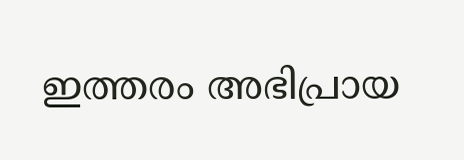ഇത്തരം അഭിപ്രായ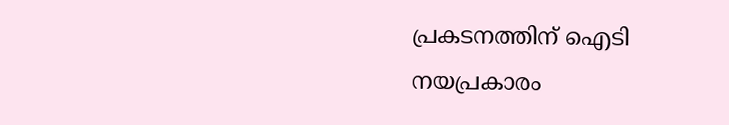പ്രകടനത്തിന് ഐടി നയപ്രകാരം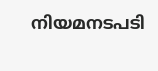നിയമനടപടി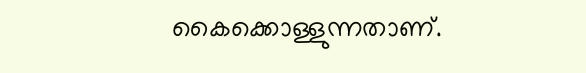കൈക്കൊള്ളുന്നതാണ്.